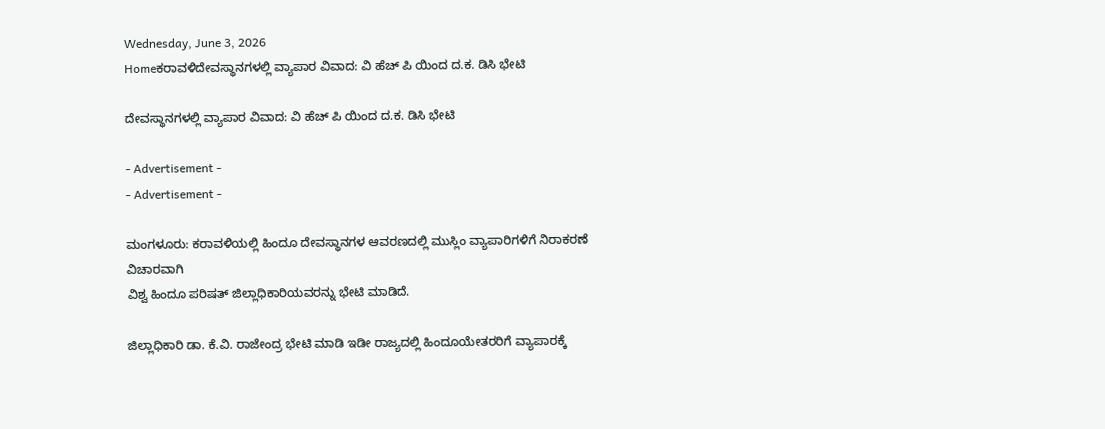Wednesday, June 3, 2026
Homeಕರಾವಳಿದೇವಸ್ಥಾನಗಳಲ್ಲಿ ವ್ಯಾಪಾರ ವಿವಾದ: ವಿ ಹೆಚ್ ಪಿ ಯಿಂದ ದ.ಕ. ಡಿಸಿ ಭೇಟಿ

ದೇವಸ್ಥಾನಗಳಲ್ಲಿ ವ್ಯಾಪಾರ ವಿವಾದ: ವಿ ಹೆಚ್ ಪಿ ಯಿಂದ ದ.ಕ. ಡಿಸಿ ಭೇಟಿ

- Advertisement -
- Advertisement -

ಮಂಗಳೂರು: ಕರಾವಳಿಯಲ್ಲಿ ಹಿಂದೂ ದೇವಸ್ಥಾನಗಳ ಆವರಣದಲ್ಲಿ ಮುಸ್ಲಿಂ ವ್ಯಾಪಾರಿಗಳಿಗೆ ನಿರಾಕರಣೆ ವಿಚಾರವಾಗಿ
ವಿಶ್ವ ಹಿಂದೂ ಪರಿಷತ್ ಜಿಲ್ಲಾಧಿಕಾರಿಯವರನ್ನು ಭೇಟಿ‌ ಮಾಡಿದೆ.

ಜಿಲ್ಲಾಧಿಕಾರಿ ಡಾ. ಕೆ.ವಿ. ರಾಜೇಂದ್ರ ಭೇಟಿ ಮಾಡಿ ಇಡೀ ರಾಜ್ಯದಲ್ಲಿ ಹಿಂದೂಯೇತರರಿಗೆ ವ್ಯಾಪಾರಕ್ಕೆ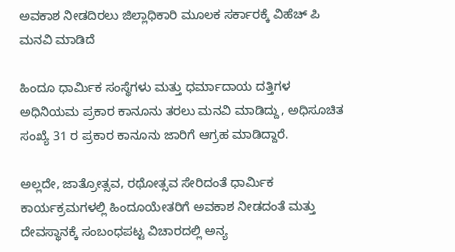ಅವಕಾಶ ನೀಡದಿರಲು ಜಿಲ್ಲಾಧಿಕಾರಿ ಮೂಲಕ ಸರ್ಕಾರಕ್ಕೆ ವಿಹೆಚ್ ಪಿ ಮನವಿ ಮಾಡಿದೆ‌

ಹಿಂದೂ ಧಾರ್ಮಿಕ ಸಂಸ್ಥೆಗಳು ಮತ್ತು ಧರ್ಮಾದಾಯ ದತ್ತಿಗಳ ಅಧಿನಿಯಮ ಪ್ರಕಾರ ಕಾನೂನು ತರಲು ಮನವಿ ಮಾಡಿದ್ದು, ಅಧಿಸೂಚಿತ ಸಂಖ್ಯೆ 31 ರ ಪ್ರಕಾರ ಕಾನೂನು ಜಾರಿಗೆ ಆಗ್ರಹ ಮಾಡಿದ್ದಾರೆ.

ಅಲ್ಲದೇ, ಜಾತ್ರೋತ್ಸವ, ರಥೋತ್ಸವ ಸೇರಿದಂತೆ ಧಾರ್ಮಿಕ ಕಾರ್ಯಕ್ರಮಗಳಲ್ಲಿ ಹಿಂದೂಯೇತರಿಗೆ ಅವಕಾಶ ನೀಡದಂತೆ ಮತ್ತು
ದೇವಸ್ಥಾನಕ್ಕೆ ಸಂಬಂಧಪಟ್ಟ ವಿಚಾರದಲ್ಲಿ ಅನ್ಯ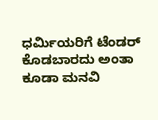ಧರ್ಮಿಯರಿಗೆ ಟೆಂಡರ್ ಕೊಡಬಾರದು ಅಂತಾ ಕೂಡಾ ಮನವಿ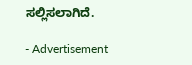ಸಲ್ಲಿಸಲಾಗಿದೆ.

- Advertisement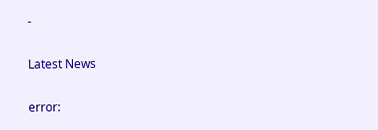-

Latest News

error: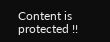Content is protected !!